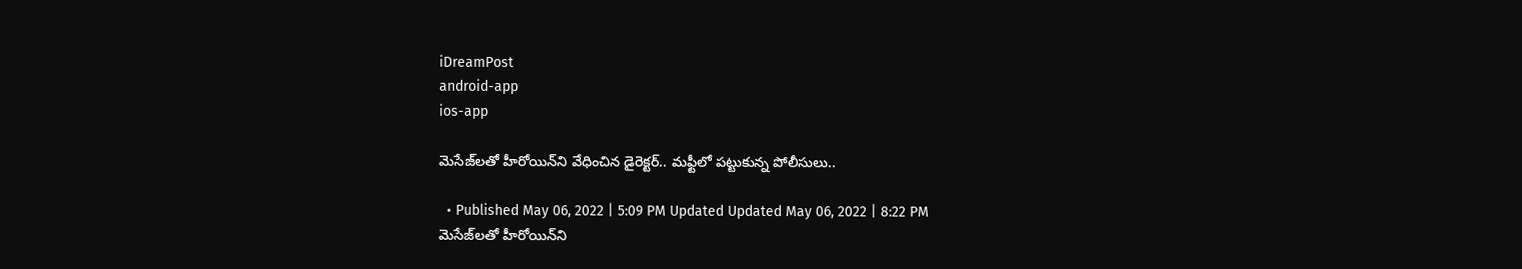iDreamPost
android-app
ios-app

మెసేజ్‌లతో హీరోయిన్‌ని వేధించిన డైరెక్టర్.. మఫ్టీలో పట్టుకున్న పోలీసులు..

  • Published May 06, 2022 | 5:09 PM Updated Updated May 06, 2022 | 8:22 PM
మెసేజ్‌లతో హీరోయిన్‌ని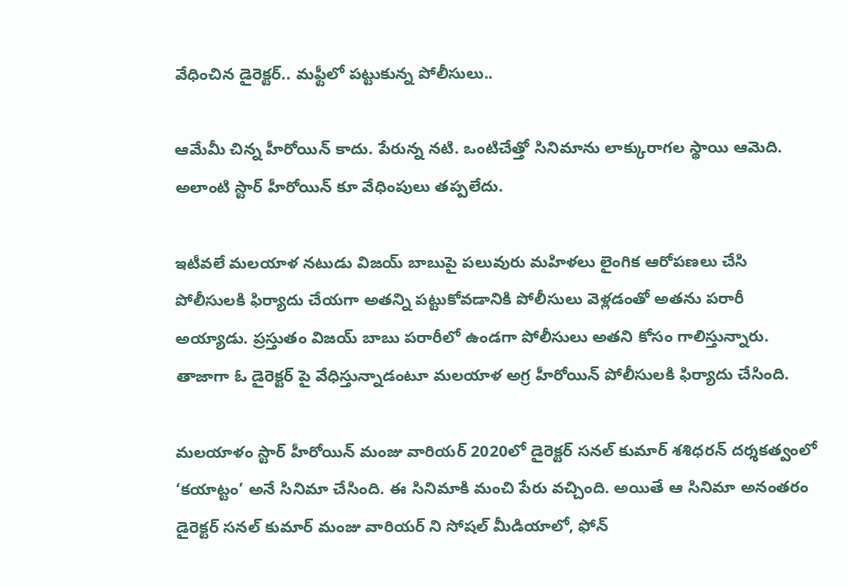వేధించిన డైరెక్టర్.. మఫ్టీలో పట్టుకున్న పోలీసులు..

ఆమేమీ చిన్న హీరోయిన్ కాదు. పేరున్న న‌టి. ఒంటిచేత్తో సినిమాను లాక్కురాగ‌ల స్థాయి ఆమెది. అలాంటి స్టార్ హీరోయిన్ కూ వేధింపులు త‌ప్ప‌లేదు.

ఇటీవలే మలయాళ నటుడు విజయ్ బాబుపై పలువురు మహిళలు లైంగిక ఆరోపణలు చేసి పోలీసులకి ఫిర్యాదు చేయగా అతన్ని పట్టుకోవడానికి పోలీసులు వెళ్లడంతో అతను పరారీ అయ్యాడు. ప్రస్తుతం విజయ్ బాబు పరారీలో ఉండగా పోలీసులు అతని కోసం గాలిస్తున్నారు. తాజాగా ఓ డైరెక్టర్ పై వేధిస్తున్నాడంటూ మలయాళ అగ్ర హీరోయిన్ పోలీసులకి ఫిర్యాదు చేసింది.

మలయాళం స్టార్ హీరోయిన్ మంజు వారియర్ 2020లో డైరెక్టర్ సనల్ కుమార్ శశిధరన్ దర్శకత్వంలో ‘కయాట్టం’ అనే సినిమా చేసింది. ఈ సినిమాకి మంచి పేరు వచ్చింది. అయితే ఆ సినిమా అనంతరం డైరెక్టర్ సనల్ కుమార్ మంజు వారియర్ ని సోషల్ మీడియాలో, ఫోన్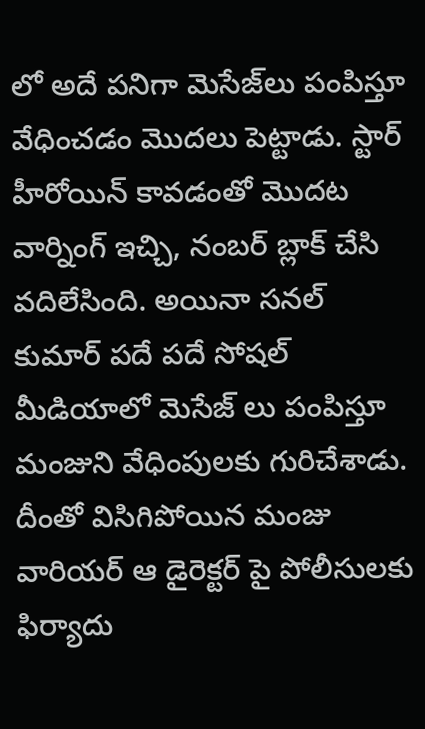లో అదే పనిగా మెసేజ్‌లు పంపిస్తూ వేధించడం మొదలు పెట్టాడు. స్టార్ హీరోయిన్ కావడంతో మొదట వార్నింగ్ ఇచ్చి, నంబర్ బ్లాక్ చేసి వదిలేసింది. అయినా సనల్ కుమార్ పదే పదే సోషల్ మీడియాలో మెసేజ్ లు పంపిస్తూ మంజుని వేధింపులకు గురిచేశాడు. దీంతో విసిగిపోయిన మంజు వారియర్ ఆ డైరెక్టర్ పై పోలీసులకు ఫిర్యాదు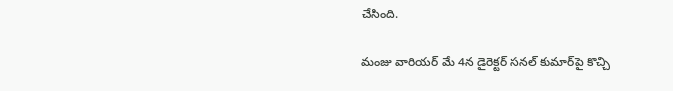చేసింది.

మంజు వారియర్ మే 4న డైరెక్టర్ సనల్ కుమార్‌పై కొచ్చి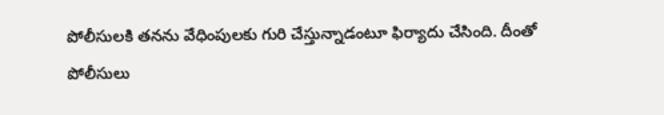పోలీసులకి తనను వేధింపులకు గురి చేస్తున్నాడంటూ ఫిర్యాదు చేసింది. దీంతో పోలీసులు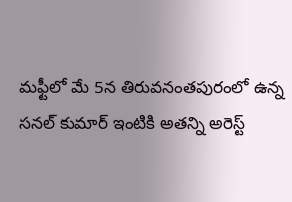మఫ్టీలో మే 5న తిరువనంతపురంలో ఉన్న సనల్ కుమార్ ఇంటికి అతన్ని అరెస్ట్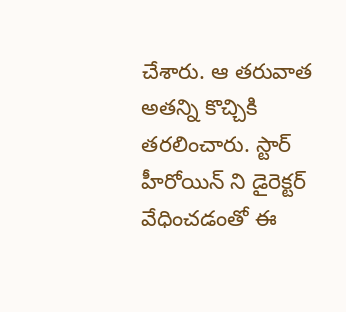చేశారు. ఆ తరువాత అతన్ని కొచ్చికి తరలించారు. స్టార్ హీరోయిన్ ని డైరెక్టర్ వేధించడంతో ఈ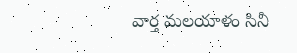వార్త మలయాళం సినీ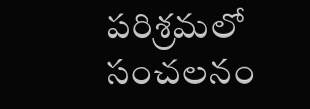పరిశ్రమలో సంచలనం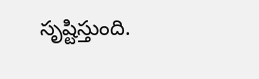సృష్టిస్తుంది.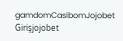gamdomCasibomJojobet Girişjojobet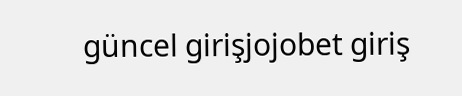güncel girişjojobet giriş